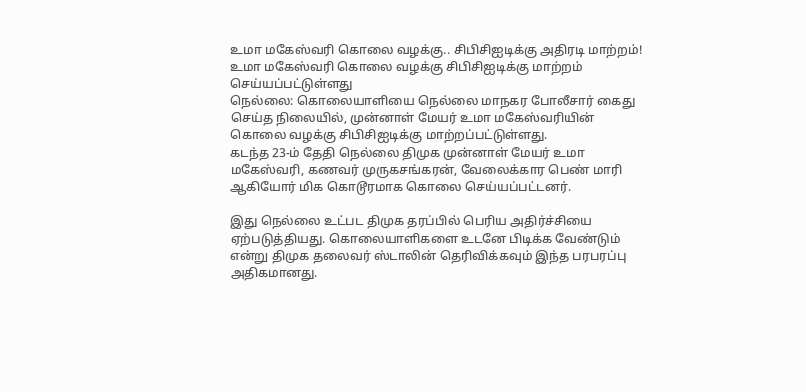உமா மகேஸ்வரி கொலை வழக்கு.. சிபிசிஐடிக்கு அதிரடி மாற்றம்!
உமா மகேஸ்வரி கொலை வழக்கு சிபிசிஐடிக்கு மாற்றம் செய்யப்பட்டுள்ளது
நெல்லை: கொலையாளியை நெல்லை மாநகர போலீசார் கைது செய்த நிலையில், முன்னாள் மேயர் உமா மகேஸ்வரியின் கொலை வழக்கு சிபிசிஐடிக்கு மாற்றப்பட்டுள்ளது.
கடந்த 23-ம் தேதி நெல்லை திமுக முன்னாள் மேயர் உமா மகேஸ்வரி, கணவர் முருகசங்கரன், வேலைக்கார பெண் மாரி ஆகியோர் மிக கொடூரமாக கொலை செய்யப்பட்டனர்.

இது நெல்லை உட்பட திமுக தரப்பில் பெரிய அதிர்ச்சியை ஏற்படுத்தியது. கொலையாளிகளை உடனே பிடிக்க வேண்டும் என்று திமுக தலைவர் ஸ்டாலின் தெரிவிக்கவும் இந்த பரபரப்பு அதிகமானது.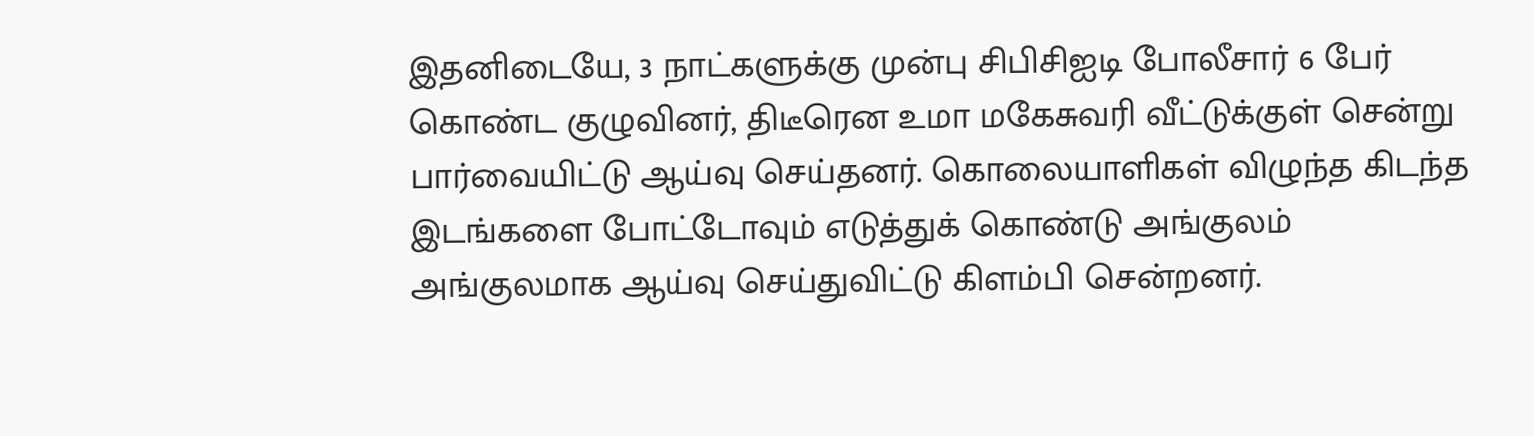இதனிடையே, 3 நாட்களுக்கு முன்பு சிபிசிஐடி போலீசார் 6 பேர் கொண்ட குழுவினர், திடீரென உமா மகேசுவரி வீட்டுக்குள் சென்று பார்வையிட்டு ஆய்வு செய்தனர். கொலையாளிகள் விழுந்த கிடந்த இடங்களை போட்டோவும் எடுத்துக் கொண்டு அங்குலம் அங்குலமாக ஆய்வு செய்துவிட்டு கிளம்பி சென்றனர்.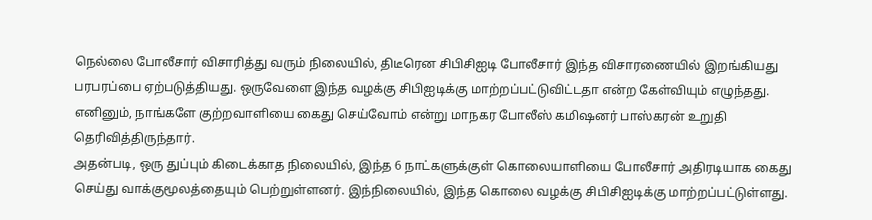நெல்லை போலீசார் விசாரித்து வரும் நிலையில், திடீரென சிபிசிஐடி போலீசார் இந்த விசாரணையில் இறங்கியது பரபரப்பை ஏற்படுத்தியது. ஒருவேளை இந்த வழக்கு சிபிஐடிக்கு மாற்றப்பட்டுவிட்டதா என்ற கேள்வியும் எழுந்தது. எனினும், நாங்களே குற்றவாளியை கைது செய்வோம் என்று மாநகர போலீஸ் கமிஷனர் பாஸ்கரன் உறுதி தெரிவித்திருந்தார்.
அதன்படி, ஒரு துப்பும் கிடைக்காத நிலையில், இந்த 6 நாட்களுக்குள் கொலையாளியை போலீசார் அதிரடியாக கைது செய்து வாக்குமூலத்தையும் பெற்றுள்ளனர். இந்நிலையில், இந்த கொலை வழக்கு சிபிசிஐடிக்கு மாற்றப்பட்டுள்ளது.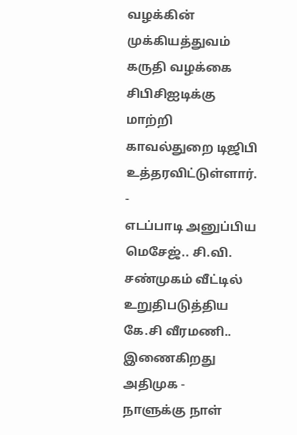வழக்கின் முக்கியத்துவம் கருதி வழக்கை சிபிசிஐடிக்கு மாற்றி காவல்துறை டிஜிபி உத்தரவிட்டுள்ளார்.
-
எடப்பாடி அனுப்பிய மெசேஜ்.. சி.வி. சண்முகம் வீட்டில் உறுதிபடுத்திய கே.சி வீரமணி.. இணைகிறது அதிமுக -
நாளுக்கு நாள்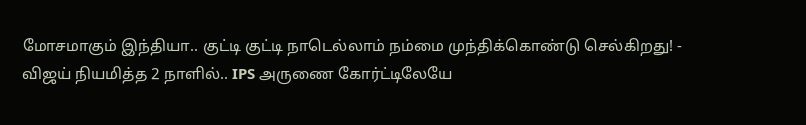மோசமாகும் இந்தியா.. குட்டி குட்டி நாடெல்லாம் நம்மை முந்திக்கொண்டு செல்கிறது! -
விஜய் நியமித்த 2 நாளில்.. IPS அருணை கோர்ட்டிலேயே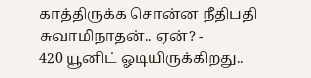காத்திருக்க சொன்ன நீதிபதி சுவாமிநாதன்.. ஏன்? -
420 யூனிட் ஓடியிருக்கிறது..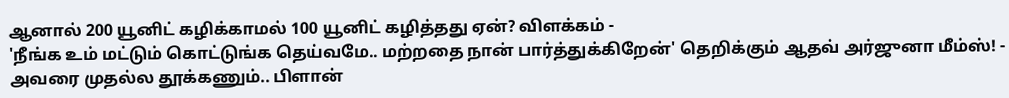ஆனால் 200 யூனிட் கழிக்காமல் 100 யூனிட் கழித்தது ஏன்? விளக்கம் -
'நீங்க உம் மட்டும் கொட்டுங்க தெய்வமே.. மற்றதை நான் பார்த்துக்கிறேன்' தெறிக்கும் ஆதவ் அர்ஜுனா மீம்ஸ்! -
அவரை முதல்ல தூக்கணும்.. பிளான்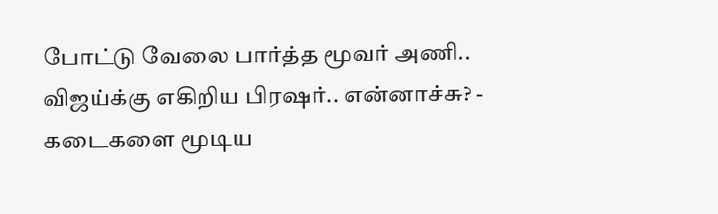போட்டு வேலை பார்த்த மூவர் அணி.. விஜய்க்கு எகிறிய பிரஷர்.. என்னாச்சு? -
கடைகளை மூடிய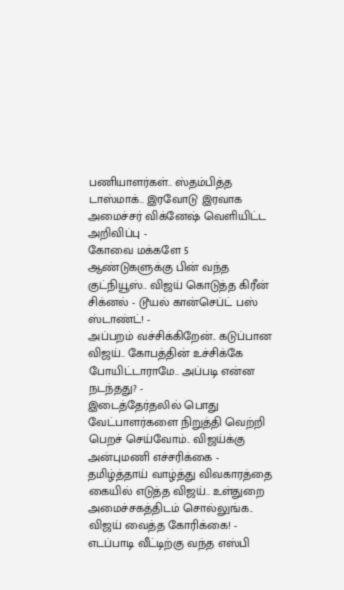பணியாளர்கள்.. ஸ்தம்பித்த டாஸ்மாக்.. இரவோடு இரவாக அமைச்சர் விக்னேஷ் வெளியிட்ட அறிவிப்பு -
கோவை மக்களே 5 ஆண்டுகளுக்கு பின் வந்த குட்நியூஸ்.. விஜய் கொடுத்த கிரீன் சிக்னல் - டூயல் கான்செப்ட் பஸ் ஸ்டாண்ட்! -
அப்பறம் வச்சிக்கிறேன்.. கடுப்பான விஜய்.. கோபத்தின் உச்சிக்கே போயிட்டாராமே.. அப்படி என்ன நடந்தது? -
இடைத்தேர்தலில் பொது வேட்பாளர்களை நிறுத்தி வெற்றி பெறச் செய்வோம்.. விஜய்க்கு அன்புமணி எச்சரிக்கை -
தமிழ்த்தாய் வாழ்த்து விவகாரத்தை கையில் எடுத்த விஜய்.. உள்துறை அமைச்சகத்திடம் சொல்லுங்க.. விஜய் வைத்த கோரிக்கை! -
எடப்பாடி வீட்டிற்கு வந்த எஸ்பி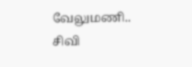வேலுமணி.. சிவி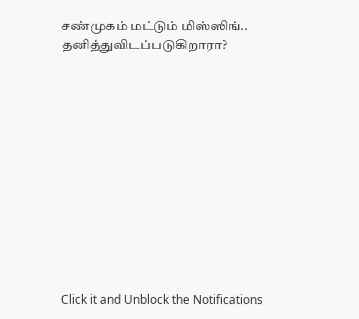சண்முகம் மட்டும் மிஸ்ஸிங்.. தனித்துவிடப்படுகிறாரா?












Click it and Unblock the Notifications